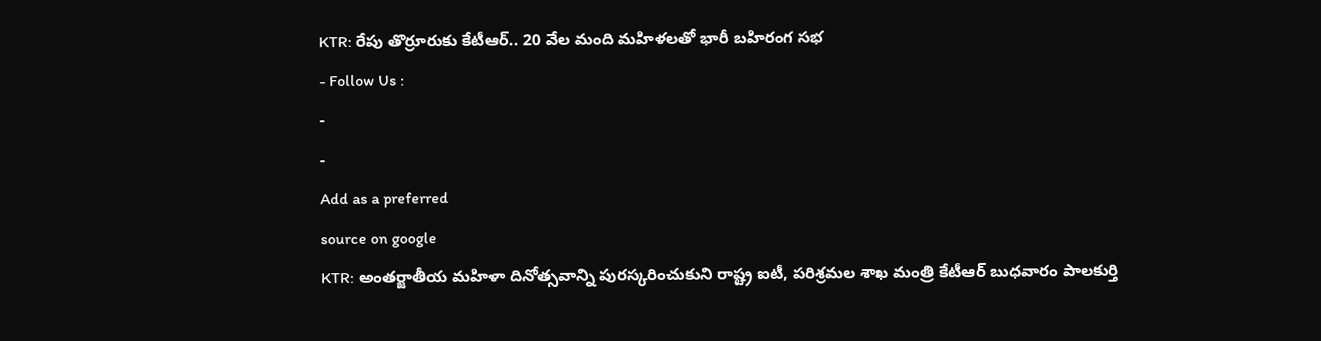KTR: రేపు తొర్రూరుకు కేటీఆర్.. 20 వేల మంది మహిళలతో భారీ బహిరంగ సభ
- Follow Us :
-
-
Add as a preferred
source on google
KTR: అంతర్జాతీయ మహిళా దినోత్సవాన్ని పురస్కరించుకుని రాష్ట్ర ఐటీ, పరిశ్రమల శాఖ మంత్రి కేటీఆర్ బుధవారం పాలకుర్తి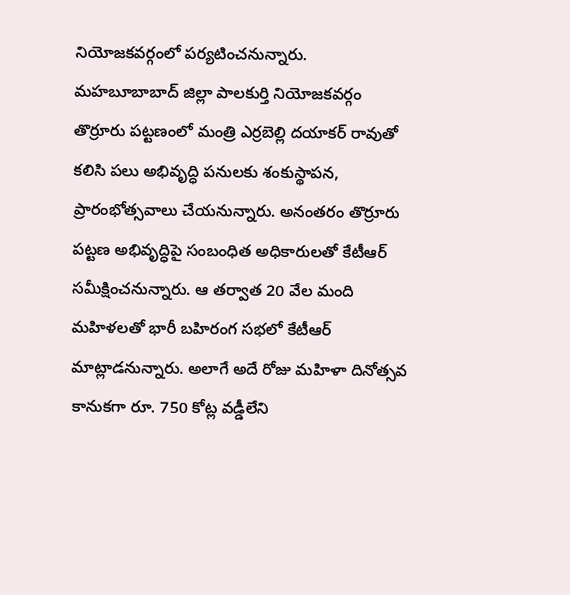నియోజకవర్గంలో పర్యటించనున్నారు. మహబూబాబాద్ జిల్లా పాలకుర్తి నియోజకవర్గం తొర్రూరు పట్టణంలో మంత్రి ఎర్రబెల్లి దయాకర్ రావుతో కలిసి పలు అభివృద్ధి పనులకు శంకుస్థాపన, ప్రారంభోత్సవాలు చేయనున్నారు. అనంతరం తొర్రూరు పట్టణ అభివృద్ధిపై సంబంధిత అధికారులతో కేటీఆర్ సమీక్షించనున్నారు. ఆ తర్వాత 20 వేల మంది మహిళలతో భారీ బహిరంగ సభలో కేటీఆర్ మాట్లాడనున్నారు. అలాగే అదే రోజు మహిళా దినోత్సవ కానుకగా రూ. 750 కోట్ల వడ్డీలేని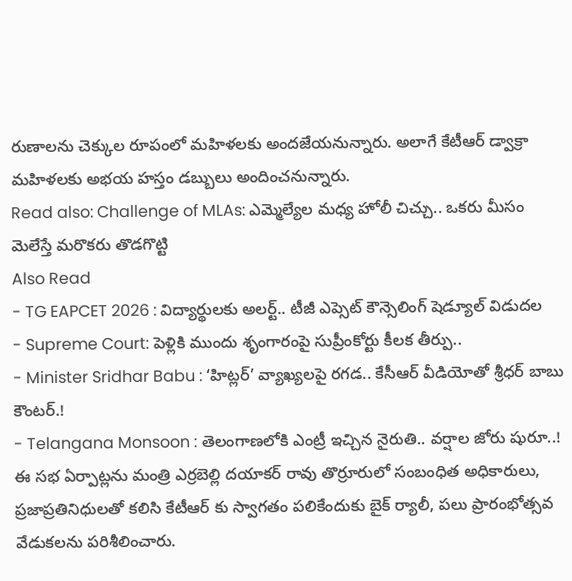రుణాలను చెక్కుల రూపంలో మహిళలకు అందజేయనున్నారు. అలాగే కేటీఆర్ డ్వాక్రా మహిళలకు అభయ హస్తం డబ్బులు అందించనున్నారు.
Read also: Challenge of MLAs: ఎమ్మెల్యేల మధ్య హోలీ చిచ్చు.. ఒకరు మీసం మెలేస్తే మరొకరు తొడగొట్టి
Also Read
- TG EAPCET 2026 : విద్యార్థులకు అలర్ట్.. టీజీ ఎప్సెట్ కౌన్సెలింగ్ షెడ్యూల్ విడుదల
- Supreme Court: పెళ్లికి ముందు శృంగారంపై సుప్రీంకోర్టు కీలక తీర్పు..
- Minister Sridhar Babu : ‘హిట్లర్’ వ్యాఖ్యలపై రగడ.. కేసీఆర్ వీడియోతో శ్రీధర్ బాబు కౌంటర్.!
- Telangana Monsoon : తెలంగాణలోకి ఎంట్రీ ఇచ్చిన నైరుతి.. వర్షాల జోరు షురూ..!
ఈ సభ ఏర్పాట్లను మంత్రి ఎర్రబెల్లి దయాకర్ రావు తొర్రూరులో సంబంధిత అధికారులు, ప్రజాప్రతినిధులతో కలిసి కేటీఆర్ కు స్వాగతం పలికేందుకు బైక్ ర్యాలీ, పలు ప్రారంభోత్సవ వేడుకలను పరిశీలించారు.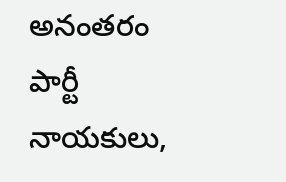అనంతరం పార్టీ నాయకులు,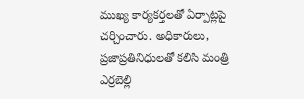ముఖ్య కార్యకర్తలతో ఏర్పాట్లపై చర్చించారు. అధికారులు, ప్రజాప్రతినిధులతో కలిసి మంత్రి ఎర్రబెల్లి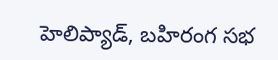హెలిప్యాడ్, బహిరంగ సభ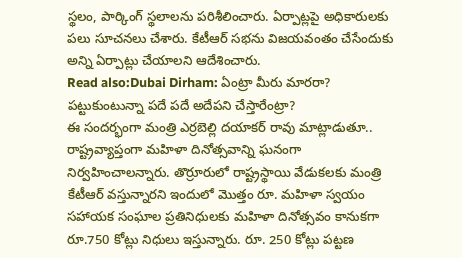స్థలం, పార్కింగ్ స్థలాలను పరిశీలించారు. ఏర్పాట్లపై అధికారులకు పలు సూచనలు చేశారు. కేటీఆర్ సభను విజయవంతం చేసేందుకు అన్ని ఏర్పాట్లు చేయాలని ఆదేశించారు.
Read also:Dubai Dirham: ఏంట్రా మీరు మారరా? పట్టుకుంటున్నా పదే పదే అదేపని చేస్తారేంట్రా?
ఈ సందర్భంగా మంత్రి ఎర్రబెల్లి దయాకర్ రావు మాట్లాడుతూ.. రాష్ట్రవ్యాప్తంగా మహిళా దినోత్సవాన్ని ఘనంగా నిర్వహించాలన్నారు. తొర్రూరులో రాష్ట్రస్థాయి వేడుకలకు మంత్రి కేటీఆర్ వస్తున్నారని ఇందులో మొత్తం రూ. మహిళా స్వయం సహాయక సంఘాల ప్రతినిధులకు మహిళా దినోత్సవం కానుకగా రూ.750 కోట్లు నిధులు ఇస్తున్నారు. రూ. 250 కోట్లు పట్టణ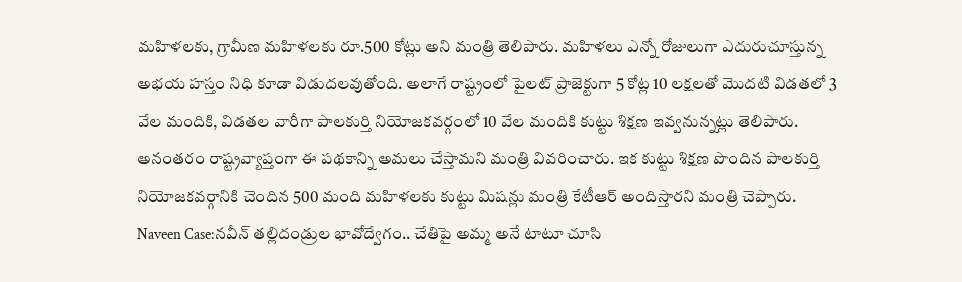మహిళలకు, గ్రామీణ మహిళలకు రూ.500 కోట్లు అని మంత్రి తెలిపారు. మహిళలు ఎన్నో రోజులుగా ఎదురుచూస్తున్న అభయ హస్తం నిధి కూడా విడుదలవుతోంది. అలాగే రాష్ట్రంలో పైలట్ ప్రాజెక్టుగా 5 కోట్ల 10 లక్షలతో మొదటి విడతలో 3 వేల మందికి, విడతల వారీగా పాలకుర్తి నియోజకవర్గంలో 10 వేల మందికి కుట్టు శిక్షణ ఇవ్వనున్నట్లు తెలిపారు. అనంతరం రాష్ట్రవ్యాప్తంగా ఈ పథకాన్ని అమలు చేస్తామని మంత్రి వివరించారు. ఇక కుట్టు శిక్షణ పొందిన పాలకుర్తి నియోజకవర్గానికి చెందిన 500 మంది మహిళలకు కుట్టు మిషన్లు మంత్రి కేటీఆర్ అందిస్తారని మంత్రి చెప్పారు.
Naveen Case:నవీన్ తల్లిదండ్రుల భావోద్వేగం.. చేతిపై అమ్మ అనే టాటూ చూసి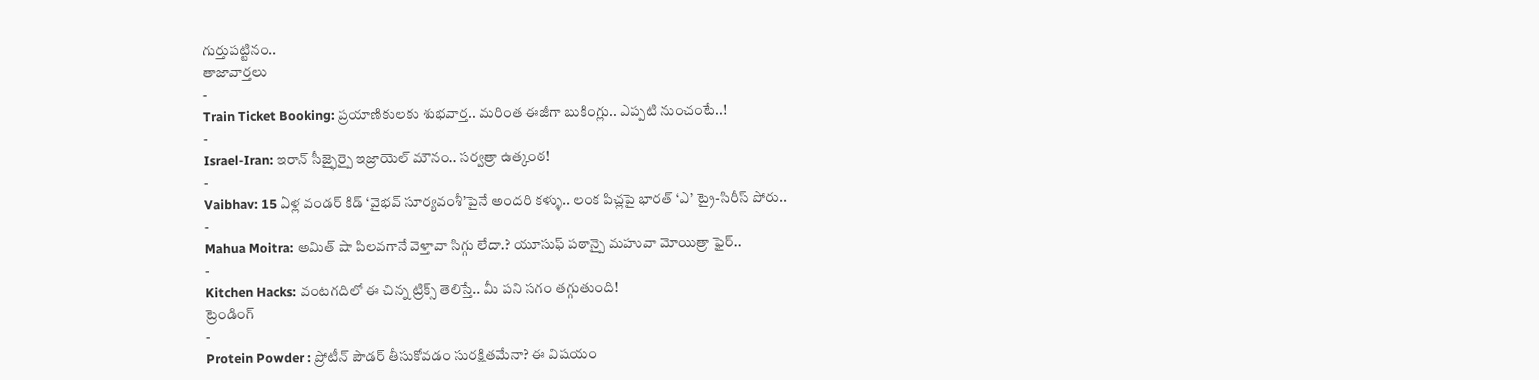గుర్తుపట్టినం..
తాజావార్తలు
-
Train Ticket Booking: ప్రయాణికులకు శుభవార్త.. మరింత ఈజీగా బుకింగ్లు.. ఎప్పటి నుంచంటే..!
-
Israel-Iran: ఇరాన్ సీజ్ఫైర్పై ఇజ్రాయెల్ మౌనం.. సర్వత్రా ఉత్కంఠ!
-
Vaibhav: 15 ఏళ్ల వండర్ కిడ్ ‘వైభవ్ సూర్యవంశీ’పైనే అందరి కళ్ళు.. లంక పిచ్లపై భారత్ ‘ఎ’ ట్రై-సిరీస్ పోరు..
-
Mahua Moitra: అమిత్ షా పిలవగానే వెళ్తావా సిగ్గు లేదా.? యూసుఫ్ పఠాన్పై మహువా మోయిత్రా ఫైర్..
-
Kitchen Hacks: వంటగదిలో ఈ చిన్న ట్రిక్స్ తెలిస్తే.. మీ పని సగం తగ్గుతుంది!
ట్రెండింగ్
-
Protein Powder : ప్రోటీన్ పౌడర్ తీసుకోవడం సురక్షితమేనా? ఈ విషయం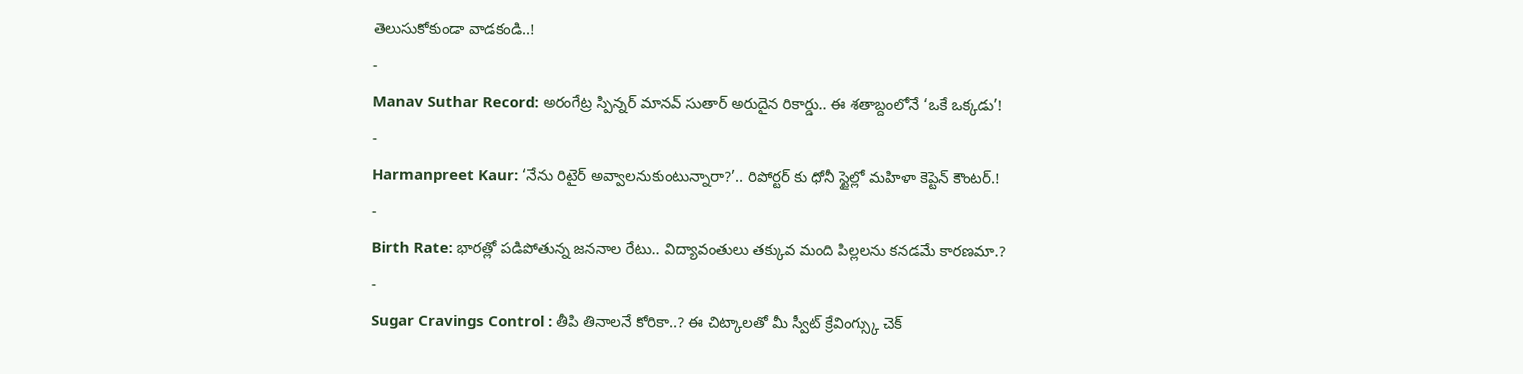తెలుసుకోకుండా వాడకండి..!
-
Manav Suthar Record: అరంగేట్ర స్పిన్నర్ మానవ్ సుతార్ అరుదైన రికార్డు.. ఈ శతాబ్దంలోనే ‘ఒకే ఒక్కడు’!
-
Harmanpreet Kaur: ‘నేను రిటైర్ అవ్వాలనుకుంటున్నారా?’.. రిపోర్టర్ కు ధోనీ స్టైల్లో మహిళా కెప్టెన్ కౌంటర్.!
-
Birth Rate: భారత్లో పడిపోతున్న జననాల రేటు.. విద్యావంతులు తక్కువ మంది పిల్లలను కనడమే కారణమా.?
-
Sugar Cravings Control : తీపి తినాలనే కోరికా..? ఈ చిట్కాలతో మీ స్వీట్ క్రేవింగ్స్కు చెక్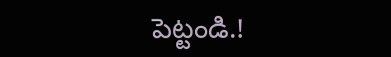పెట్టండి.!